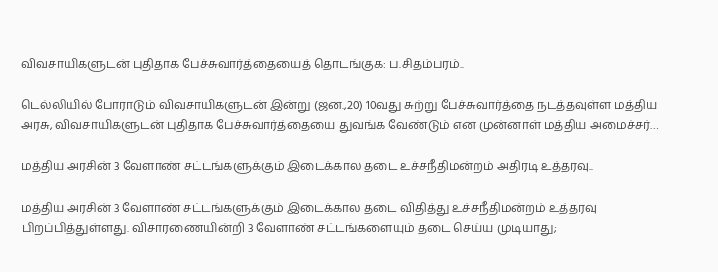விவசாயிகளுடன் புதிதாக பேச்சுவார்த்தையைத் தொடங்குக: ப.சிதம்பரம்..

டெல்லியில் போராடும் விவசாயிகளுடன் இன்று (ஜன.,20) 10வது சுற்று பேச்சுவார்த்தை நடத்தவுள்ள மத்திய அரசு, விவசாயிகளுடன் புதிதாக பேச்சுவார்த்தையை துவங்க வேண்டும் என முன்னாள் மத்திய அமைச்சர்…

மத்திய அரசின் 3 வேளாண் சட்டங்களுக்கும் இடைக்கால தடை உச்சநீதிமன்றம் அதிரடி உத்தரவு..

மத்திய அரசின் 3 வேளாண் சட்டங்களுக்கும் இடைக்கால தடை விதித்து உச்சநீதிமன்றம் உத்தரவு பிறப்பித்துள்ளது. விசாரணையின்றி 3 வேளாண் சட்டங்களையும் தடை செய்ய முடியாது;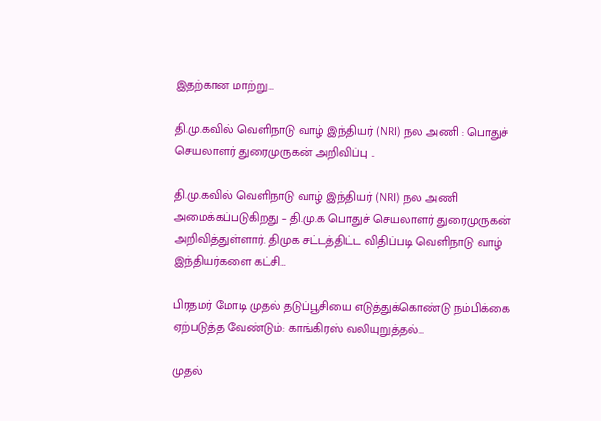இதற்கான மாற்று…

தி.மு.கவில் வெளிநாடு வாழ் இந்தியர் (NRI) நல அணி : பொதுச் செயலாளர் துரைமுருகன் அறிவிப்பு ..

தி.மு.கவில் வெளிநாடு வாழ் இந்தியர் (NRI) நல அணி அமைக்கப்படுகிறது – தி.மு.க பொதுச் செயலாளர் துரைமுருகன் அறிவித்துள்ளார். திமுக சட்டத்திட்ட விதிப்படி வெளிநாடு வாழ் இந்தியர்களை கட்சி…

பிரதமர் மோடி முதல் தடுப்பூசியை எடுத்துக்கொண்டு நம்பிக்கை ஏற்படுத்த வேண்டும்: காங்கிரஸ் வலியுறுத்தல்…

முதல்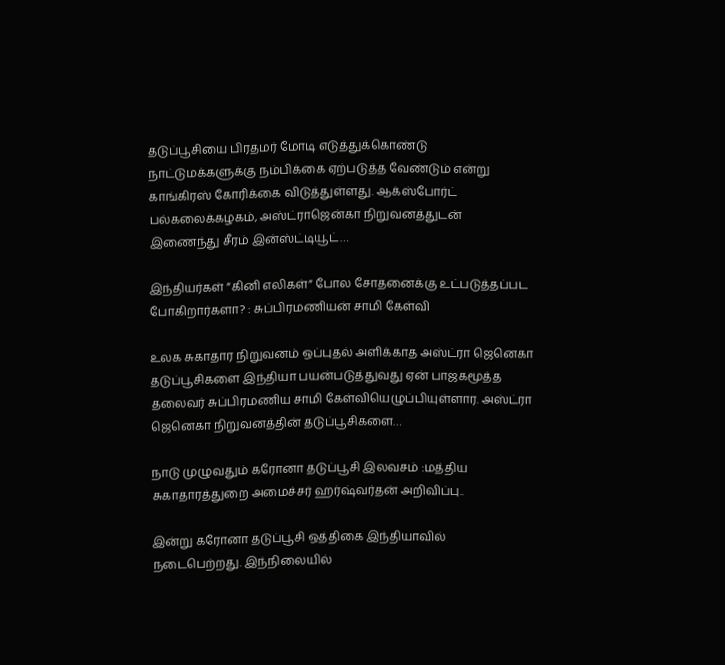தடுப்பூசியை பிரதமர் மோடி எடுத்துக்கொண்டு நாட்டுமக்களுக்கு நம்பிக்கை ஏற்படுத்த வேண்டும் என்று காங்கிரஸ் கோரிக்கை விடுத்துள்ளது. ஆக்ஸ்போர்ட் பல்கலைக்கழகம், அஸ்ட்ராஜென்கா நிறுவனத்துடன் இணைந்து சீரம் இன்ஸ்ட்டியூட்…

இந்தியர்கள் ”கினி எலிகள்” போல சோதனைக்கு உட்படுத்தப்பட போகிறார்களா? : சுப்பிரமணியன் சாமி கேள்வி

உலக சுகாதார நிறுவனம் ஒப்புதல் அளிக்காத அஸ்ட்ரா ஜெனெகா தடுப்பூசிகளை இந்தியா பயன்படுத்துவது ஏன் பாஜகமூத்த தலைவர் சுப்பிரமணிய சாமி கேள்வியெழுப்பியுள்ளார. அஸ்ட்ரா ஜெனெகா நிறுவனத்தின் தடுப்பூசிகளை…

நாடு முழுவதும் கரோனா தடுப்பூசி இலவசம் :மத்திய சுகாதாரத்துறை அமைச்சர் ஹர்ஷ்வர்தன் அறிவிப்பு..

இன்று கரோனா தடுப்பூசி ஒத்திகை இந்தியாவில் நடைபெற்றது. இந்நிலையில்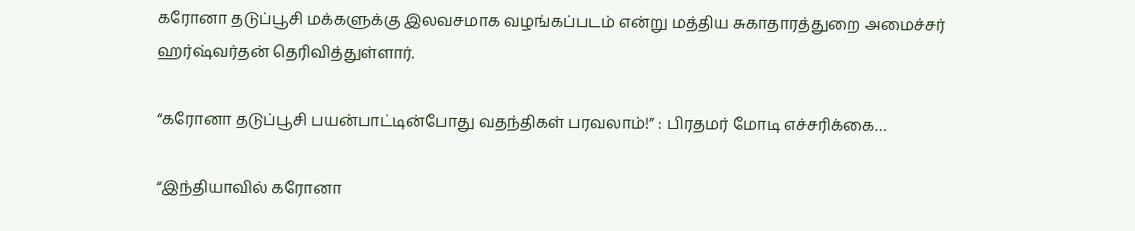கரோனா தடுப்பூசி மக்களுக்கு இலவசமாக வழங்கப்படம் என்று மத்திய சுகாதாரத்துறை அமைச்சர் ஹர்ஷ்வர்தன் தெரிவித்துள்ளார்.

“கரோனா தடுப்பூசி பயன்பாட்டின்போது வதந்திகள் பரவலாம்!” : பிரதமர் மோடி எச்சரிக்கை…

“இந்தியாவில் கரோனா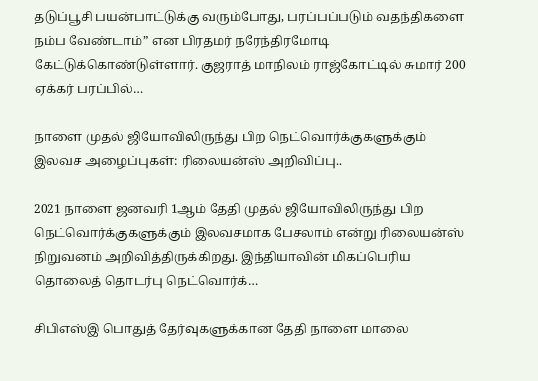தடுப்பூசி பயன்பாட்டுக்கு வரும்போது, பரப்பப்படும் வதந்திகளை நம்ப வேண்டாம்” என பிரதமர் நரேந்திரமோடி கேட்டுக்கொண்டுள்ளார். குஜராத் மாநிலம் ராஜ்கோட்டில் சுமார் 200 ஏக்கர் பரப்பில்…

நாளை முதல் ஜியோவிலிருந்து பிற நெட்வொர்க்குகளுக்கும் இலவச அழைப்புகள்: ரிலையன்ஸ் அறிவிப்பு..

2021 நாளை ஜனவரி 1ஆம் தேதி முதல் ஜியோவிலிருந்து பிற நெட்வொர்க்குகளுக்கும் இலவசமாக பேசலாம் என்று ரிலையன்ஸ் நிறுவனம் அறிவித்திருக்கிறது. இந்தியாவின் மிகப்பெரிய தொலைத் தொடர்பு நெட்வொர்க்…

சிபிஎஸ்இ பொதுத் தேர்வுகளுக்கான தேதி நாளை மாலை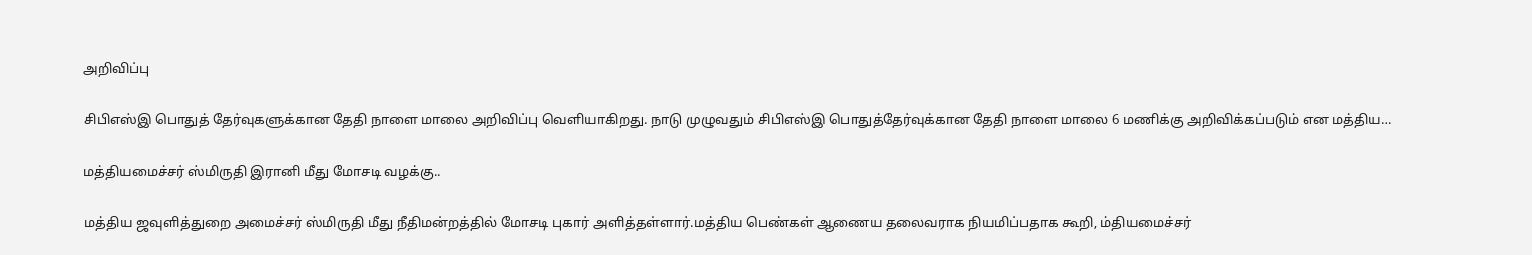அறிவிப்பு

சிபிஎஸ்இ பொதுத் தேர்வுகளுக்கான தேதி நாளை மாலை அறிவிப்பு வெளியாகிறது. நாடு முழுவதும் சிபிஎஸ்இ பொதுத்தேர்வுக்கான தேதி நாளை மாலை 6 மணிக்கு அறிவிக்கப்படும் என மத்திய…

மத்தியமைச்சர் ஸ்மிருதி இரானி மீது மோசடி வழக்கு..

மத்திய ஜவுளித்துறை அமைச்சர் ஸ்மிருதி மீது நீதிமன்றத்தில் மோசடி புகார் அளித்தள்ளார்.மத்திய பெண்கள் ஆணைய தலைவராக நியமிப்பதாக கூறி, ம்தியமைச்சர்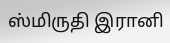ஸ்மிருதி இரானி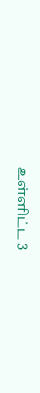உள்ளிட்ட 3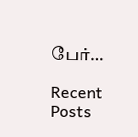பேர்…

Recent Posts